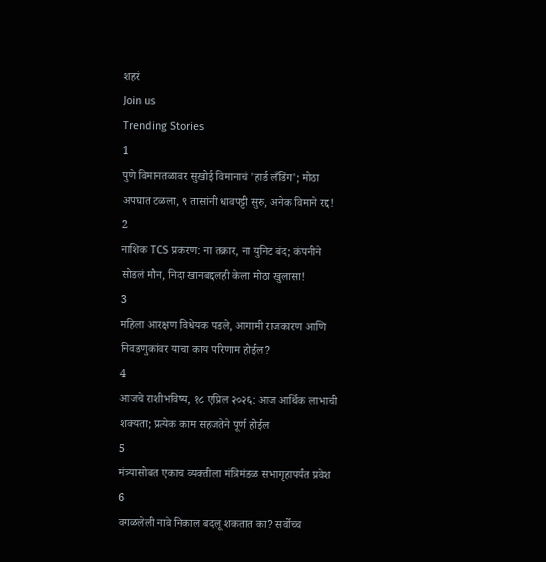शहरं
Join us
Trending Stories
1
पुणे विमानतळावर सुखोई विमानाचं 'हार्ड लँडिंग'; मोठा अपघात टळला, ९ तासांनी धावपट्टी सुरु, अनेक विमाने रद्द!
2
नाशिक TCS प्रकरण: ना तक्रार, ना युनिट बंद; कंपनीने सोडलं मौन, निदा खानबद्दलही केला मोठा खुलासा!
3
महिला आरक्षण विधेयक पडले, आगामी राजकारण आणि निवडणुकांवर याचा काय परिणाम होईल?
4
आजचे राशीभविष्य, १८ एप्रिल २०२६: आज आर्थिक लाभाची शक्यता; प्रत्येक काम सहजतेने पूर्ण होईल
5
मंत्र्यासोबत एकाच व्यक्तीला मंत्रिमंडळ सभागृहापर्यंत प्रवेश
6
वगळलेली नावे निकाल बदलू शकतात का? सर्वोच्च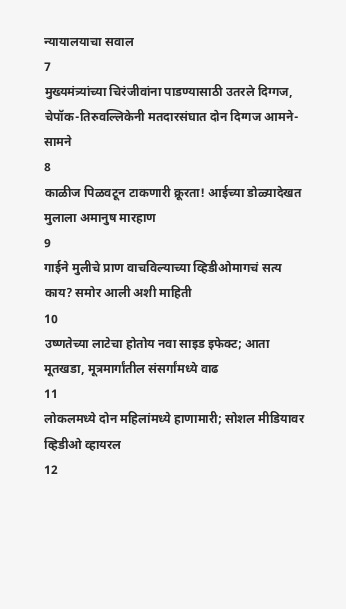न्यायालयाचा सवाल
7
मुख्यमंत्र्यांच्या चिरंजीवांना पाडण्यासाठी उतरले दिग्गज, चेपॉक-तिरुवल्लिकेनी मतदारसंघात दोन दिग्गज आमने-सामने
8
काळीज पिळवटून टाकणारी क्रूरता! आईच्या डोळ्यादेखत मुलाला अमानुष मारहाण
9
गाईने मुलीचे प्राण वाचविल्याच्या व्हिडीओमागचं सत्य काय? समोर आली अशी माहिती
10
उष्णतेच्या लाटेचा होतोय नवा साइड इफेक्ट; आता मूतखडा, मूत्रमार्गांतील संसर्गांमध्ये वाढ
11
लोकलमध्ये दोन महिलांमध्ये हाणामारी; सोशल मीडियावर व्हिडीओ व्हायरल
12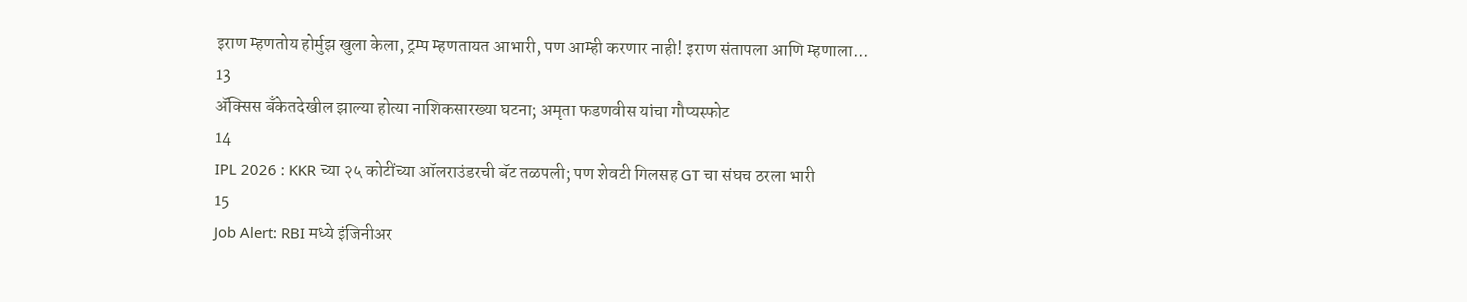इराण म्हणतोय होर्मुझ खुला केला, ट्रम्प म्हणतायत आभारी, पण आम्ही करणार नाही! इराण संतापला आणि म्हणाला...
13
ॲक्सिस बँकेतदेखील झाल्या होत्या नाशिकसारख्या घटना; अमृता फडणवीस यांचा गौप्यस्फोट
14
IPL 2026 : KKR च्या २५ कोटींच्या ऑलराउंडरची बॅट तळपली; पण शेवटी गिलसह GT चा संघच ठरला भारी
15
Job Alert: RBI मध्ये इंजिनीअर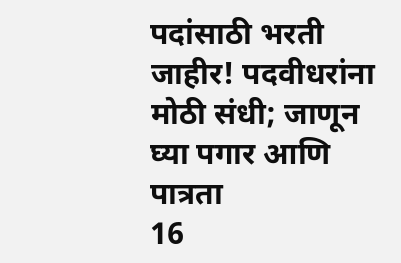पदांसाठी भरती जाहीर! पदवीधरांना मोठी संधी; जाणून घ्या पगार आणि पात्रता
16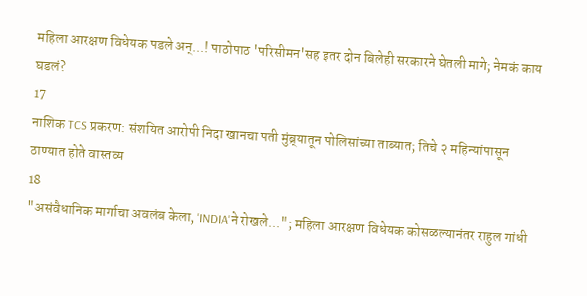महिला आरक्षण विधेयक पडले अन्...! पाठोपाठ 'परिसीमन'सह इतर दोन बिलेही सरकारने घेतली मागे; नेमकं काय घडलं?
17
नाशिक TCS प्रकरण: संशयित आरोपी निदा खानचा पती मुंब्र्यातून पोलिसांच्या ताब्यात; तिचे २ महिन्यांपासून ठाण्यात होते वास्तव्य
18
"असंवैधानिक मार्गाचा अवलंब केला, 'INDIA'ने रोखले..."; महिला आरक्षण विधेयक कोसळल्यानंतर राहुल गांधी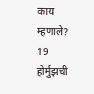काय म्हणाले?
19
होर्मुझची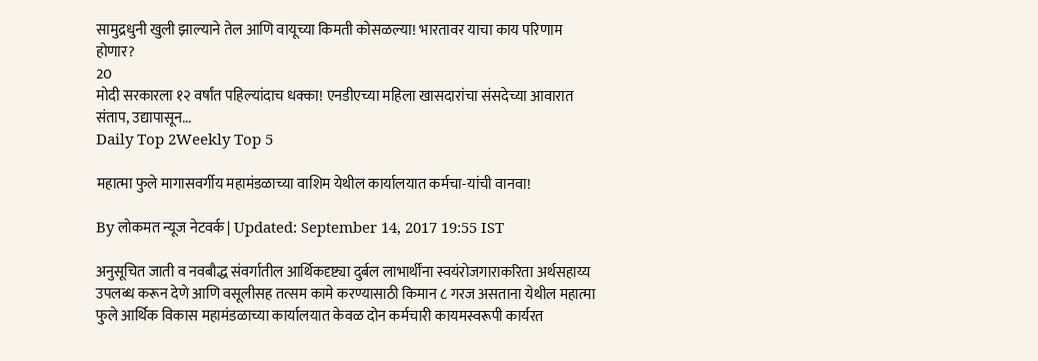सामुद्रधुनी खुली झाल्याने तेल आणि वायूच्या किमती कोसळल्या! भारतावर याचा काय परिणाम होणार?
20
मोदी सरकारला १२ वर्षांत पहिल्यांदाच धक्का! एनडीएच्या महिला खासदारांचा संसदेच्या आवारात संताप, उद्यापासून...
Daily Top 2Weekly Top 5

महात्मा फुले मागासवर्गीय महामंडळाच्या वाशिम येथील कार्यालयात कर्मचा-यांची वानवा!

By लोकमत न्यूज नेटवर्क | Updated: September 14, 2017 19:55 IST

अनुसूचित जाती व नवबौद्ध संवर्गातील आर्थिकदृष्ट्या दुर्बल लाभार्थींना स्वयंरोजगाराकरिता अर्थसहाय्य उपलब्ध करून देणे आणि वसूलीसह तत्सम कामे करण्यासाठी किमान ८ गरज असताना येथील महात्मा फुले आर्थिक विकास महामंडळाच्या कार्यालयात केवळ दोन कर्मचारी कायमस्वरूपी कार्यरत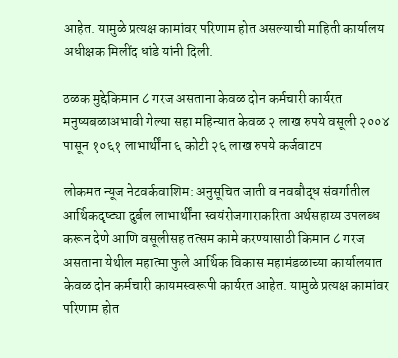आहेत. यामुळे प्रत्यक्ष कामांवर परिणाम होत असल्याची माहिती कार्यालय अधीक्षक मिलींद धांडे यांनी दिली.

ठळक मुद्देकिमान ८ गरज असताना केवळ दोन कर्मचारी कार्यरत मनुष्यबळाअभावी गेल्या सहा महिन्यात केवळ २ लाख रुपये वसूली २००४ पासून १०६१ लाभार्थींना ६ कोटी २६ लाख रुपये कर्जवाटप

लोकमत न्यूज नेटवर्कवाशिम: अनुसूचित जाती व नवबौद्ध संवर्गातील आर्थिकदृष्ट्या दुर्बल लाभार्थींना स्वयंरोजगाराकरिता अर्थसहाय्य उपलब्ध करून देणे आणि वसूलीसह तत्सम कामे करण्यासाठी किमान ८ गरज असताना येथील महात्मा फुले आर्थिक विकास महामंडळाच्या कार्यालयात केवळ दोन कर्मचारी कायमस्वरूपी कार्यरत आहेत. यामुळे प्रत्यक्ष कामांवर परिणाम होत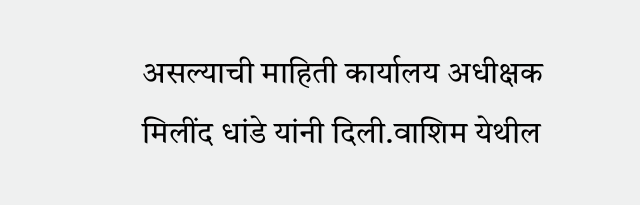असल्याची माहिती कार्यालय अधीक्षक मिलींद धांडे यांनी दिली.वाशिम येथील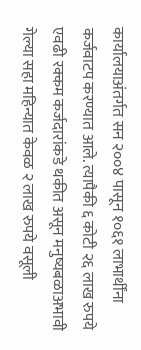कार्यालयाअंतर्गत सन २००४ पासून १०६१ लाभार्थींना कर्जवाटप करण्यात आले. त्यापैकी ६ कोटी २६ लाख रुपये एवढी रक्कम कर्जदारांकडे थकीत असून मनुष्यबळाअभावी गेल्या सहा महिन्यात केवळ २ लाख रुपये वसूली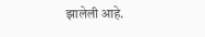झालेली आहे.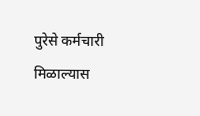पुरेसे कर्मचारी मिळाल्यास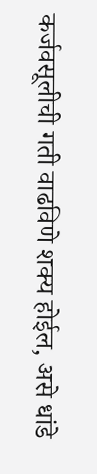कर्जवसूलीची गती वाढविणे शक्य होईल, असे धांडे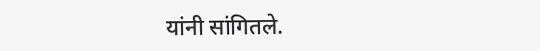यांनी सांगितले.